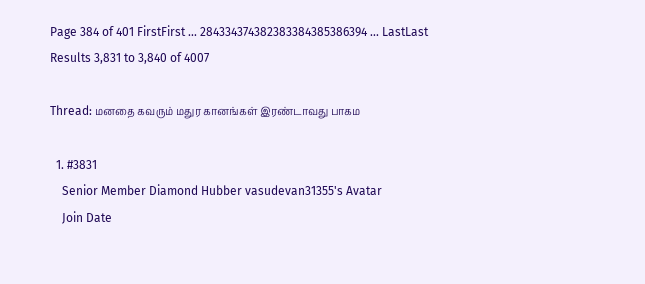Page 384 of 401 FirstFirst ... 284334374382383384385386394 ... LastLast
Results 3,831 to 3,840 of 4007

Thread: மனதை கவரும் மதுர கானங்கள் இரண்டாவது பாகம

  1. #3831
    Senior Member Diamond Hubber vasudevan31355's Avatar
    Join Date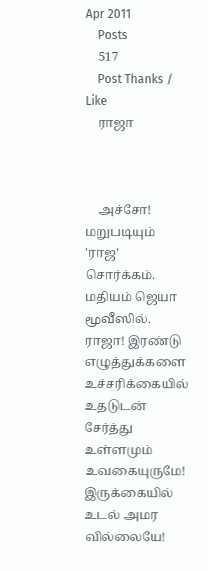Apr 2011
    Posts
    517
    Post Thanks / Like
    ராஜா



    அச்சோ! மறுபடியும் 'ராஜ' சொர்க்கம். மதியம் ஜெயா மூவீஸில். ராஜா! இரண்டு எழுத்துக்களை உச்சரிக்கையில் உதடுடன் சேர்த்து உள்ளமும் உவகையுருமே! இருக்கையில் உடல் அமர வில்லையே!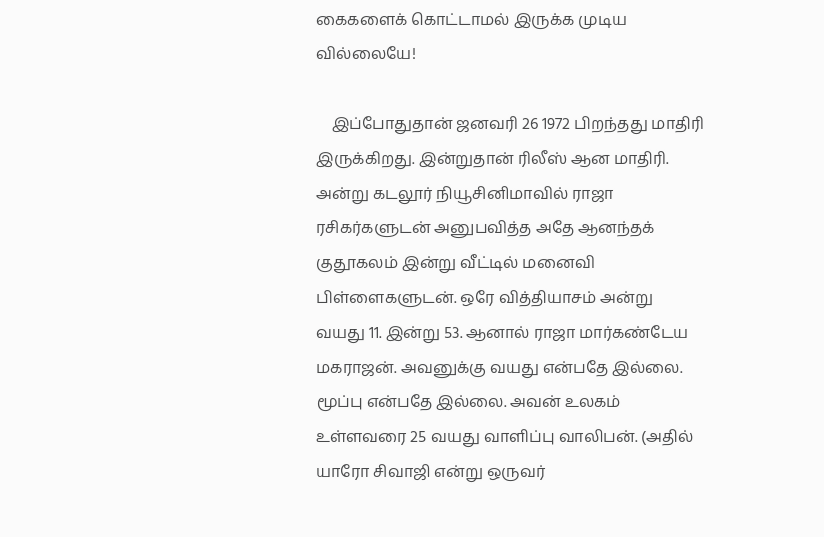கைகளைக் கொட்டாமல் இருக்க முடிய வில்லையே!

    இப்போதுதான் ஜனவரி 26 1972 பிறந்தது மாதிரி இருக்கிறது. இன்றுதான் ரிலீஸ் ஆன மாதிரி. அன்று கடலூர் நியூசினிமாவில் ராஜா ரசிகர்களுடன் அனுபவித்த அதே ஆனந்தக் குதூகலம் இன்று வீட்டில் மனைவி பிள்ளைகளுடன். ஒரே வித்தியாசம் அன்று வயது 11. இன்று 53. ஆனால் ராஜா மார்கண்டேய மகராஜன். அவனுக்கு வயது என்பதே இல்லை. மூப்பு என்பதே இல்லை. அவன் உலகம் உள்ளவரை 25 வயது வாளிப்பு வாலிபன். (அதில் யாரோ சிவாஜி என்று ஒருவர்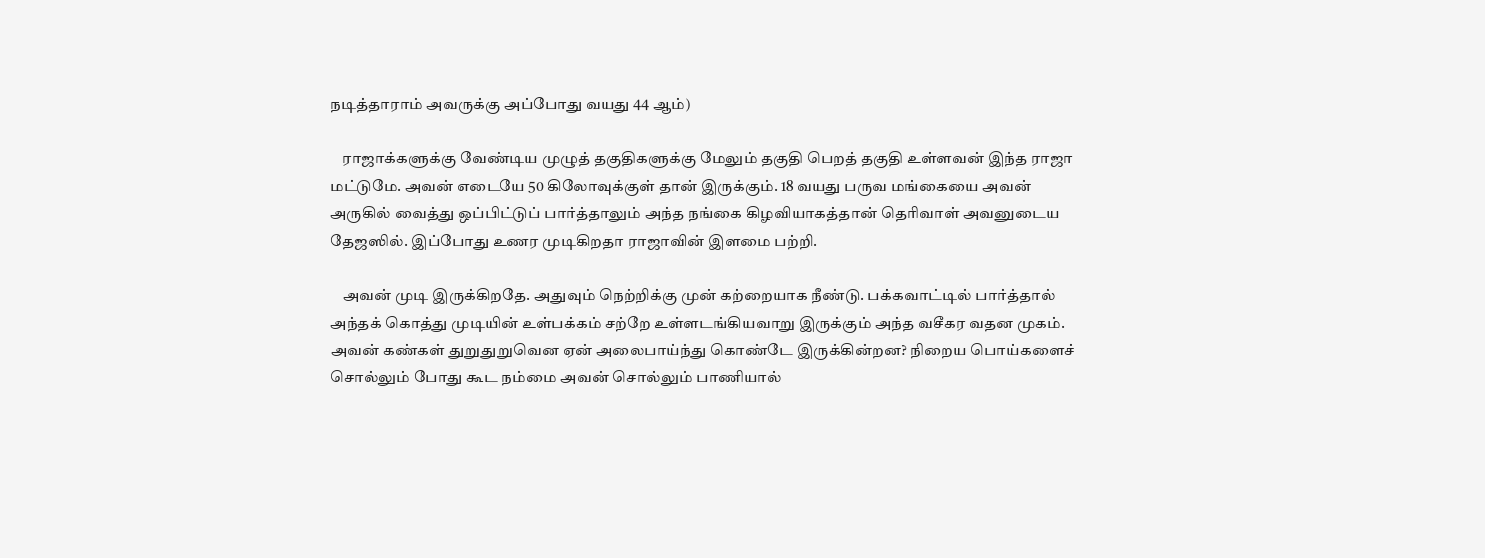நடித்தாராம் அவருக்கு அப்போது வயது 44 ஆம்)

    ராஜாக்களுக்கு வேண்டிய முழுத் தகுதிகளுக்கு மேலும் தகுதி பெறத் தகுதி உள்ளவன் இந்த ராஜா மட்டுமே. அவன் எடையே 50 கிலோவுக்குள் தான் இருக்கும். 18 வயது பருவ மங்கையை அவன் அருகில் வைத்து ஒப்பிட்டுப் பார்த்தாலும் அந்த நங்கை கிழவியாகத்தான் தெரிவாள் அவனுடைய தேஜஸில். இப்போது உணர முடிகிறதா ராஜாவின் இளமை பற்றி.

    அவன் முடி இருக்கிறதே. அதுவும் நெற்றிக்கு முன் கற்றையாக நீண்டு. பக்கவாட்டில் பார்த்தால் அந்தக் கொத்து முடியின் உள்பக்கம் சற்றே உள்ளடங்கியவாறு இருக்கும் அந்த வசீகர வதன முகம். அவன் கண்கள் துறுதுறுவென ஏன் அலைபாய்ந்து கொண்டே இருக்கின்றன? நிறைய பொய்களைச் சொல்லும் போது கூட நம்மை அவன் சொல்லும் பாணியால்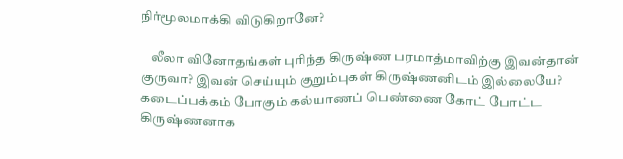நிர்மூலமாக்கி விடுகிறானே?

    லீலா வினோதங்கள் புரிந்த கிருஷ்ண பரமாத்மாவிற்கு இவன்தான் குருவா? இவன் செய்யும் குறும்புகள் கிருஷ்ணனிடம் இல்லையே? கடைப்பக்கம் போகும் கல்யாணப் பெண்ணை கோட் போட்ட கிருஷ்ணனாக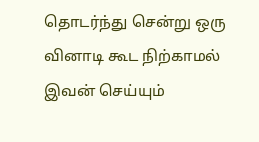தொடர்ந்து சென்று ஒரு வினாடி கூட நிற்காமல் இவன் செய்யும்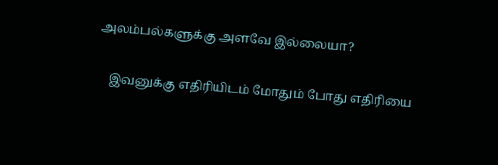அலம்பல்களுக்கு அளவே இல்லையா?

    இவனுக்கு எதிரியிடம் மோதும் போது எதிரியை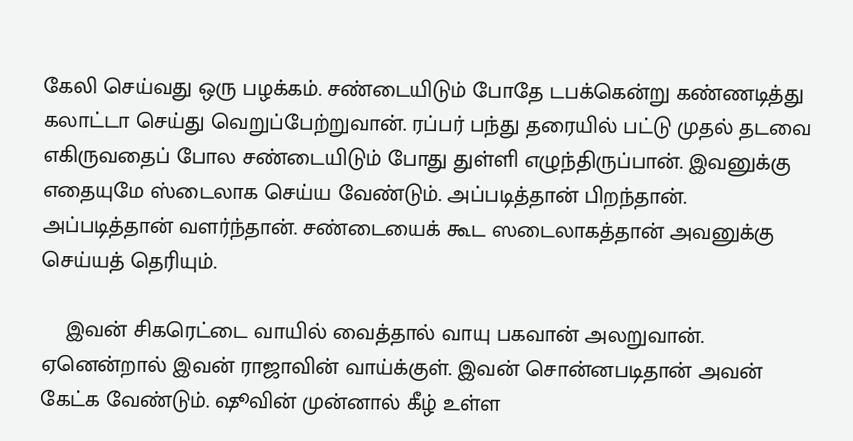கேலி செய்வது ஒரு பழக்கம். சண்டையிடும் போதே டபக்கென்று கண்ணடித்து கலாட்டா செய்து வெறுப்பேற்றுவான். ரப்பர் பந்து தரையில் பட்டு முதல் தடவை எகிருவதைப் போல சண்டையிடும் போது துள்ளி எழுந்திருப்பான். இவனுக்கு எதையுமே ஸ்டைலாக செய்ய வேண்டும். அப்படித்தான் பிறந்தான். அப்படித்தான் வளர்ந்தான். சண்டையைக் கூட ஸடைலாகத்தான் அவனுக்கு செய்யத் தெரியும்.

    இவன் சிகரெட்டை வாயில் வைத்தால் வாயு பகவான் அலறுவான். ஏனென்றால் இவன் ராஜாவின் வாய்க்குள். இவன் சொன்னபடிதான் அவன் கேட்க வேண்டும். ஷூவின் முன்னால் கீழ் உள்ள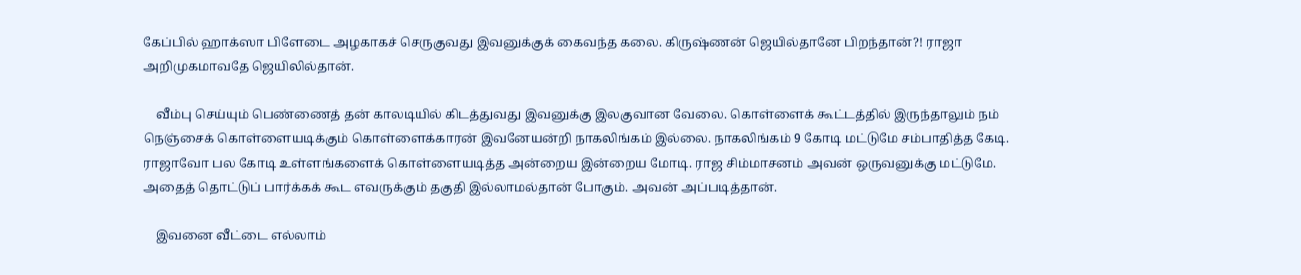கேப்பில் ஹாக்ஸா பிளேடை அழகாகச் செருகுவது இவனுக்குக் கைவந்த கலை. கிருஷ்ணன் ஜெயில்தானே பிறந்தான்?! ராஜா அறிமுகமாவதே ஜெயிலில்தான்.

    வீம்பு செய்யும் பெண்ணைத் தன் காலடியில் கிடத்துவது இவனுக்கு இலகுவான வேலை. கொள்ளைக் கூட்டத்தில் இருந்தாலும் நம் நெஞ்சைக் கொள்ளையடிக்கும் கொள்ளைக்காரன் இவனேயன்றி நாகலிங்கம் இல்லை. நாகலிங்கம் 9 கோடி மட்டுமே சம்பாதித்த கேடி. ராஜாவோ பல கோடி உள்ளங்களைக் கொள்ளையடித்த அன்றைய இன்றைய மோடி. ராஜ சிம்மாசனம் அவன் ஒருவனுக்கு மட்டுமே. அதைத் தொட்டுப் பார்க்கக் கூட எவருக்கும் தகுதி இல்லாமல்தான் போகும். அவன் அப்படித்தான்.

    இவனை வீட்டை எல்லாம்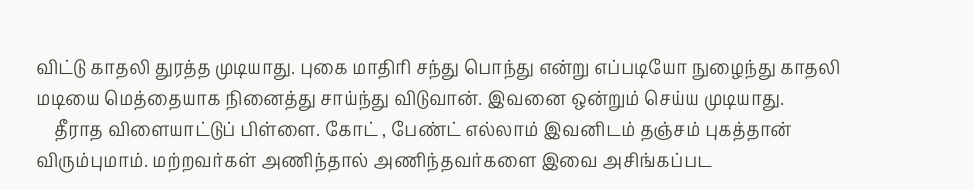விட்டு காதலி துரத்த முடியாது. புகை மாதிரி சந்து பொந்து என்று எப்படியோ நுழைந்து காதலி மடியை மெத்தையாக நினைத்து சாய்ந்து விடுவான். இவனை ஒன்றும் செய்ய முடியாது.
    தீராத விளையாட்டுப் பிள்ளை. கோட் , பேண்ட் எல்லாம் இவனிடம் தஞ்சம் புகத்தான் விரும்புமாம். மற்றவர்கள் அணிந்தால் அணிந்தவர்களை இவை அசிங்கப்பட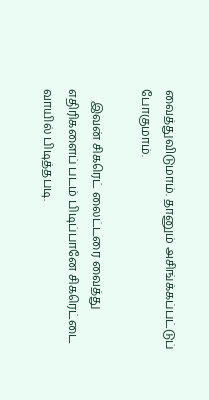வைத்துவிடுமாம். தானும் அசிங்க்கப்பட்டுப் போகுமாம்.

    இவன் சிகரெட் லைட்டரை வைத்து எதிரிகளைப் படம் பிடிப்பானே சிகரெட்டை வாயில் பிடித்தபடி.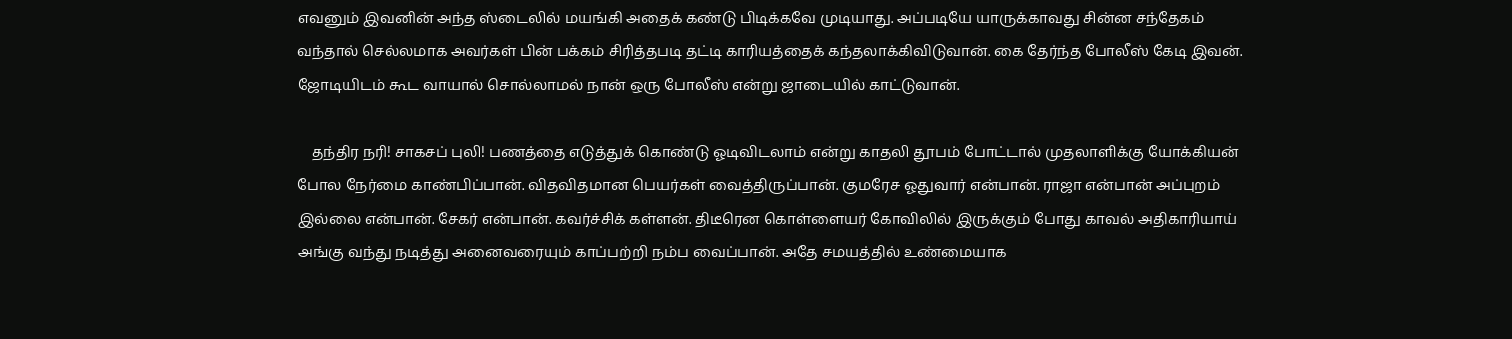எவனும் இவனின் அந்த ஸ்டைலில் மயங்கி அதைக் கண்டு பிடிக்கவே முடியாது. அப்படியே யாருக்காவது சின்ன சந்தேகம் வந்தால் செல்லமாக அவர்கள் பின் பக்கம் சிரித்தபடி தட்டி காரியத்தைக் கந்தலாக்கிவிடுவான். கை தேர்ந்த போலீஸ் கேடி இவன். ஜோடியிடம் கூட வாயால் சொல்லாமல் நான் ஒரு போலீஸ் என்று ஜாடையில் காட்டுவான்.

    தந்திர நரி! சாகசப் புலி! பணத்தை எடுத்துக் கொண்டு ஓடிவிடலாம் என்று காதலி தூபம் போட்டால் முதலாளிக்கு யோக்கியன் போல நேர்மை காண்பிப்பான். விதவிதமான பெயர்கள் வைத்திருப்பான். குமரேச ஓதுவார் என்பான். ராஜா என்பான் அப்புறம் இல்லை என்பான். சேகர் என்பான். கவர்ச்சிக் கள்ளன். திடீரென கொள்ளையர் கோவிலில் இருக்கும் போது காவல் அதிகாரியாய் அங்கு வந்து நடித்து அனைவரையும் காப்பற்றி நம்ப வைப்பான். அதே சமயத்தில் உண்மையாக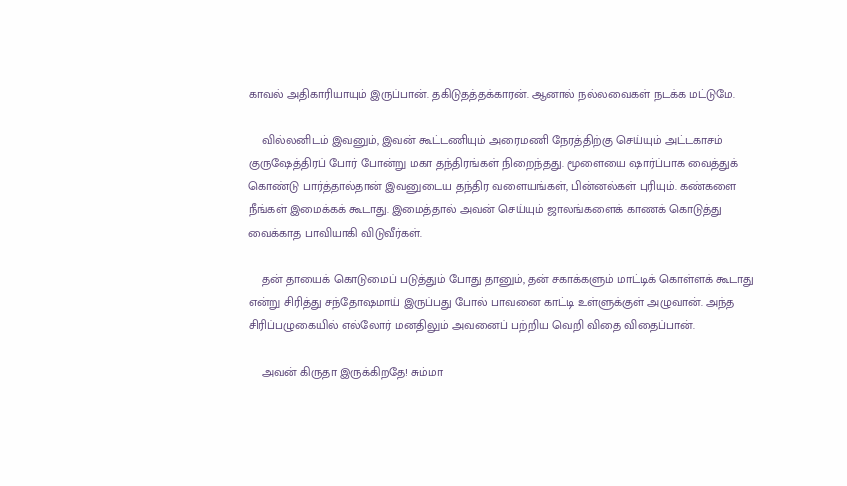காவல் அதிகாரியாயும் இருப்பான். தகிடுதத்தக்காரன். ஆனால் நல்லவைகள் நடக்க மட்டுமே.

    வில்லனிடம் இவனும், இவன் கூட்டணியும் அரைமணி நேரத்திற்கு செய்யும் அட்டகாசம் குருஷேத்திரப் போர் போன்று மகா தந்திரங்கள் நிறைந்தது. மூளையை ஷார்ப்பாக வைத்துக் கொண்டு பார்த்தால்தான் இவனுடைய தந்திர வளையங்கள், பின்னல்கள் புரியும். கண்களை நீங்கள் இமைக்கக் கூடாது. இமைத்தால் அவன் செய்யும் ஜாலங்களைக் காணக் கொடுத்து வைக்காத பாவியாகி விடுவீர்கள்.

    தன் தாயைக் கொடுமைப் படுத்தும் போது தானும், தன் சகாக்களும் மாட்டிக் கொள்ளக் கூடாது என்று சிரித்து சந்தோஷமாய் இருப்பது போல் பாவனை காட்டி உள்ளுக்குள் அழுவான். அந்த சிரிப்பழுகையில் எல்லோர் மனதிலும் அவனைப் பற்றிய வெறி விதை விதைப்பான்.

    அவன் கிருதா இருக்கிறதே! சும்மா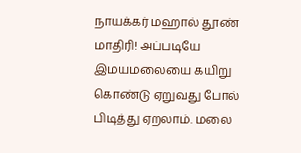நாயக்கர் மஹால் தூண் மாதிரி! அப்படியே இமயமலையை கயிறு கொண்டு ஏறுவது போல் பிடித்து ஏறலாம். மலை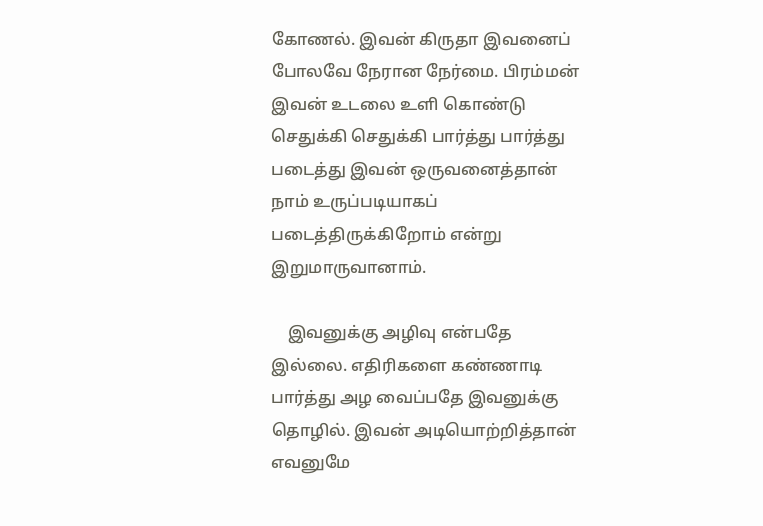கோணல். இவன் கிருதா இவனைப் போலவே நேரான நேர்மை. பிரம்மன் இவன் உடலை உளி கொண்டு செதுக்கி செதுக்கி பார்த்து பார்த்து படைத்து இவன் ஒருவனைத்தான் நாம் உருப்படியாகப் படைத்திருக்கிறோம் என்று இறுமாருவானாம்.

    இவனுக்கு அழிவு என்பதே இல்லை. எதிரிகளை கண்ணாடி பார்த்து அழ வைப்பதே இவனுக்கு தொழில். இவன் அடியொற்றித்தான் எவனுமே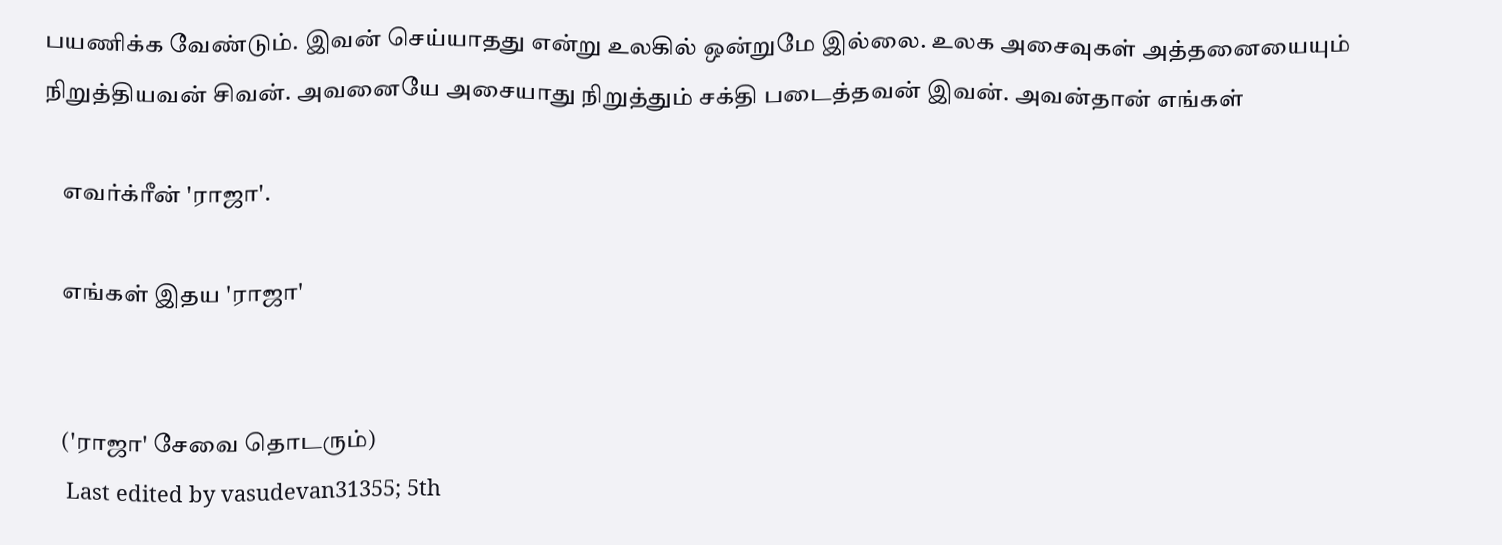பயணிக்க வேண்டும். இவன் செய்யாதது என்று உலகில் ஒன்றுமே இல்லை. உலக அசைவுகள் அத்தனையையும் நிறுத்தியவன் சிவன். அவனையே அசையாது நிறுத்தும் சக்தி படைத்தவன் இவன். அவன்தான் எங்கள்

    எவர்க்ரீன் 'ராஜா'.

    எங்கள் இதய 'ராஜா'


    ('ராஜா' சேவை தொடரும்)
    Last edited by vasudevan31355; 5th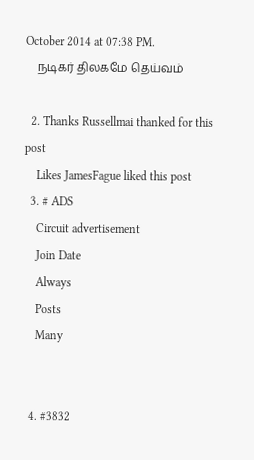October 2014 at 07:38 PM.
    நடிகர் திலகமே தெய்வம்

  2. Thanks Russellmai thanked for this post
    Likes JamesFague liked this post
  3. # ADS
    Circuit advertisement
    Join Date
    Always
    Posts
    Many


  4. #3832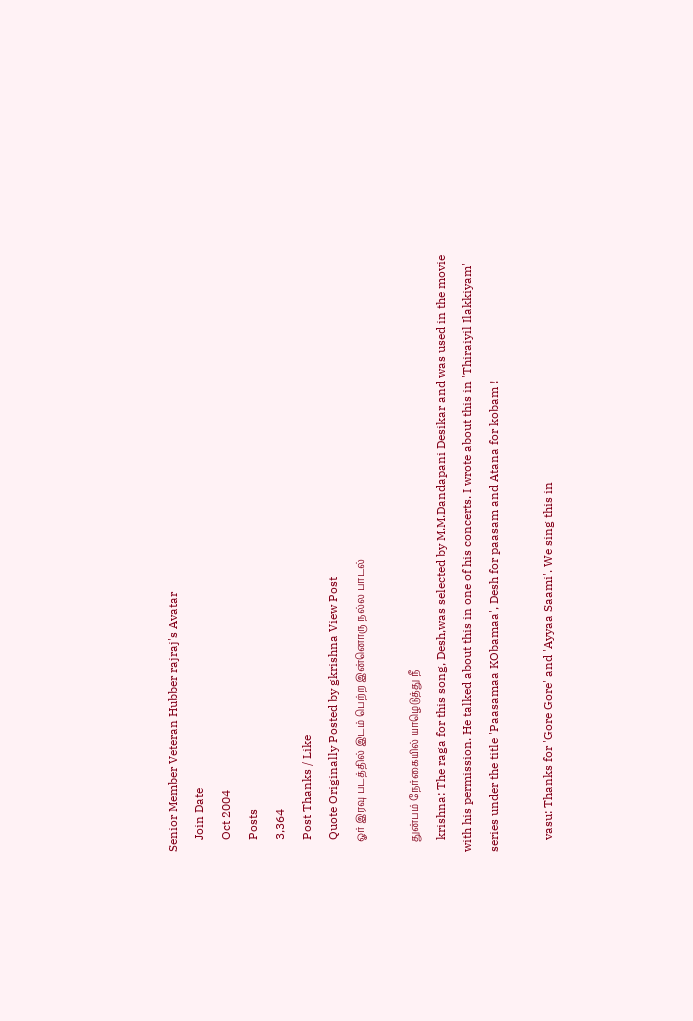Senior Member Veteran Hubber rajraj's Avatar
    Join Date
    Oct 2004
    Posts
    3,364
    Post Thanks / Like
    Quote Originally Posted by gkrishna View Post
    ஓர் இரவு படத்தில் இடம் பெற்ற இன்னொரு நல்ல பாடல்

    துன்பம் நேர்கையில் யாழெடுத்து நீ
    krishna: The raga for this song, Desh,was selected by M.M.Dandapani Desikar and was used in the movie with his permission. He talked about this in one of his concerts. I wrote about this in 'Thiraiyil Ilakkiyam' series under the title 'Paasamaa KObamaa', Desh for paasam and Atana for kobam !

    vasu: Thanks for 'Gore Gore' and 'Ayyaa Saami'. We sing this in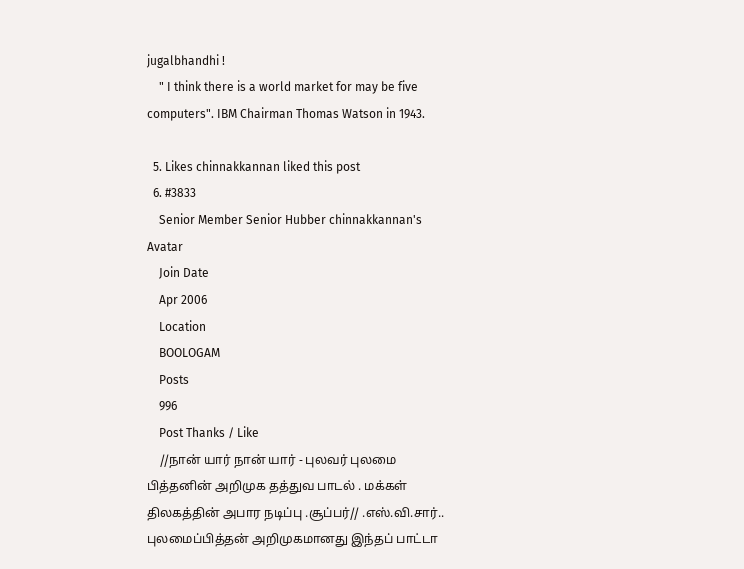jugalbhandhi !
    " I think there is a world market for may be five computers". IBM Chairman Thomas Watson in 1943.

  5. Likes chinnakkannan liked this post
  6. #3833
    Senior Member Senior Hubber chinnakkannan's Avatar
    Join Date
    Apr 2006
    Location
    BOOLOGAM
    Posts
    996
    Post Thanks / Like
    //நான் யார் நான் யார் - புலவர் புலமை பித்தனின் அறிமுக தத்துவ பாடல் . மக்கள் திலகத்தின் அபார நடிப்பு .சூப்பர்// .எஸ்.வி.சார்.. புலமைப்பித்தன் அறிமுகமானது இந்தப் பாட்டா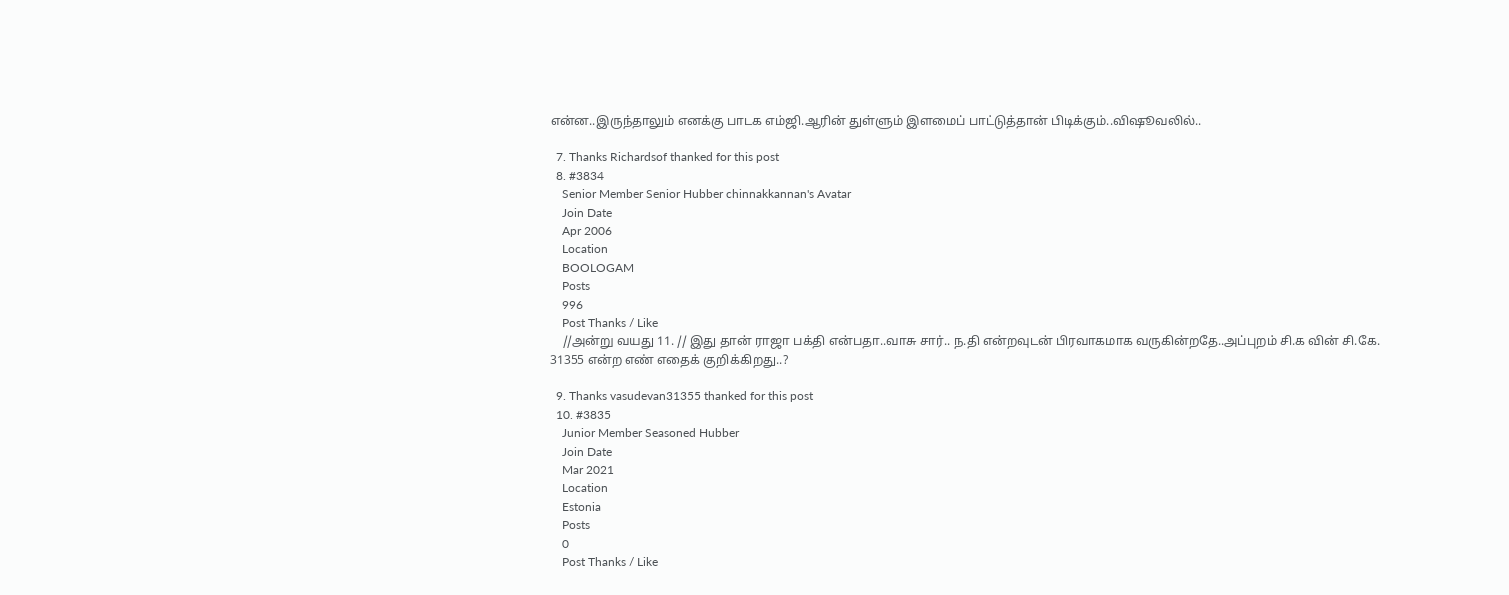என்ன..இருந்தாலும் எனக்கு பாடக எம்ஜி.ஆரின் துள்ளும் இளமைப் பாட்டுத்தான் பிடிக்கும்..விஷூவலில்..

  7. Thanks Richardsof thanked for this post
  8. #3834
    Senior Member Senior Hubber chinnakkannan's Avatar
    Join Date
    Apr 2006
    Location
    BOOLOGAM
    Posts
    996
    Post Thanks / Like
    //அன்று வயது 11. // இது தான் ராஜா பக்தி என்பதா..வாசு சார்.. ந.தி என்றவுடன் பிரவாகமாக வருகின்றதே..அப்புறம் சி.க வின் சி.கே. 31355 என்ற எண் எதைக் குறிக்கிறது..?

  9. Thanks vasudevan31355 thanked for this post
  10. #3835
    Junior Member Seasoned Hubber
    Join Date
    Mar 2021
    Location
    Estonia
    Posts
    0
    Post Thanks / Like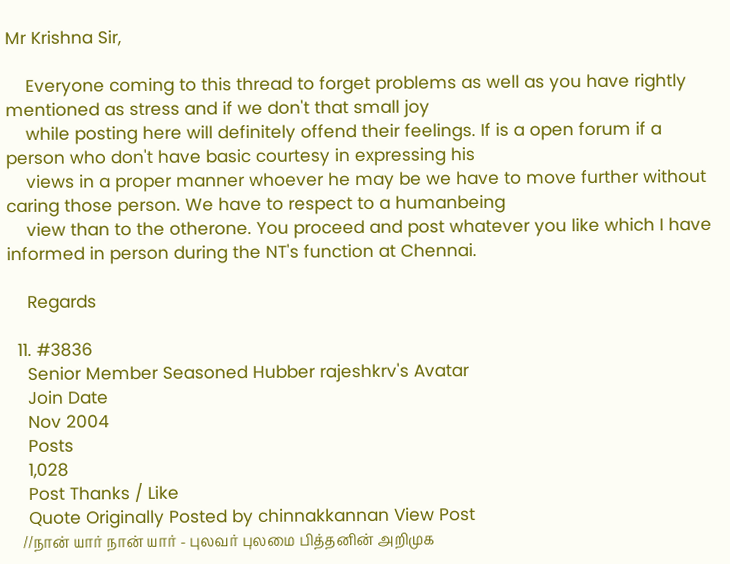Mr Krishna Sir,

    Everyone coming to this thread to forget problems as well as you have rightly mentioned as stress and if we don't that small joy
    while posting here will definitely offend their feelings. If is a open forum if a person who don't have basic courtesy in expressing his
    views in a proper manner whoever he may be we have to move further without caring those person. We have to respect to a humanbeing
    view than to the otherone. You proceed and post whatever you like which I have informed in person during the NT's function at Chennai.

    Regards

  11. #3836
    Senior Member Seasoned Hubber rajeshkrv's Avatar
    Join Date
    Nov 2004
    Posts
    1,028
    Post Thanks / Like
    Quote Originally Posted by chinnakkannan View Post
    //நான் யார் நான் யார் - புலவர் புலமை பித்தனின் அறிமுக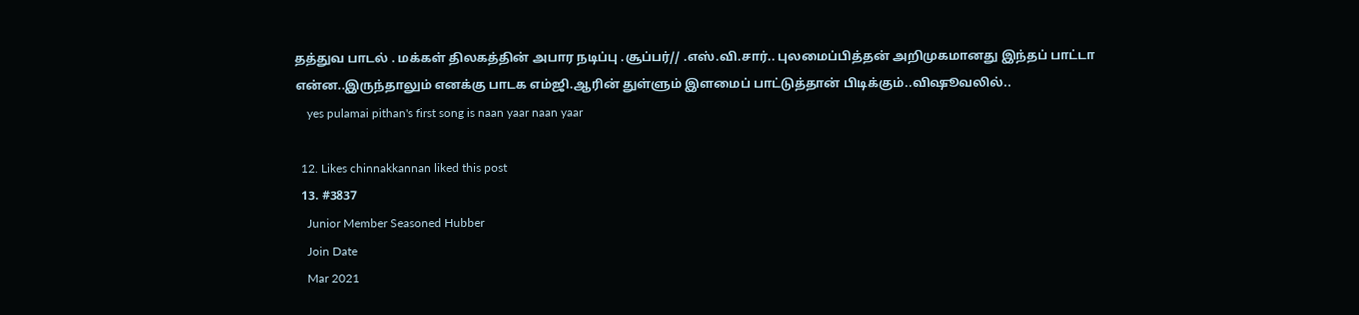தத்துவ பாடல் . மக்கள் திலகத்தின் அபார நடிப்பு .சூப்பர்// .எஸ்.வி.சார்.. புலமைப்பித்தன் அறிமுகமானது இந்தப் பாட்டா என்ன..இருந்தாலும் எனக்கு பாடக எம்ஜி.ஆரின் துள்ளும் இளமைப் பாட்டுத்தான் பிடிக்கும்..விஷூவலில்..
    yes pulamai pithan's first song is naan yaar naan yaar

  12. Likes chinnakkannan liked this post
  13. #3837
    Junior Member Seasoned Hubber
    Join Date
    Mar 2021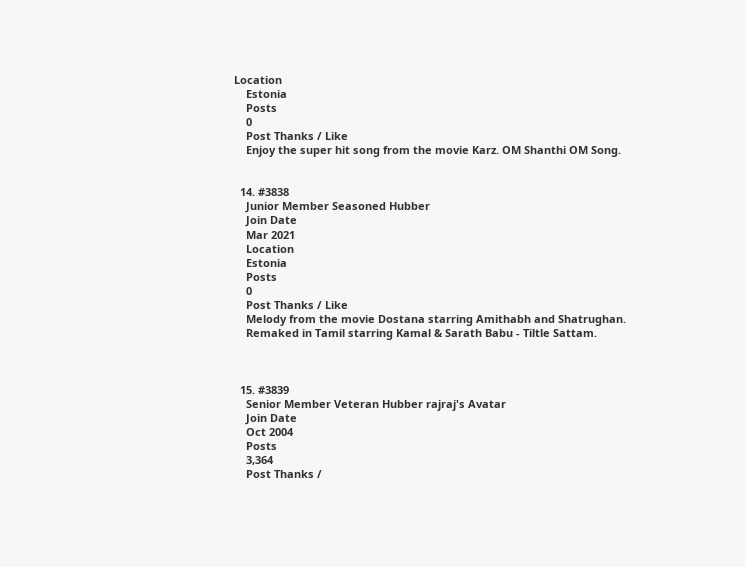Location
    Estonia
    Posts
    0
    Post Thanks / Like
    Enjoy the super hit song from the movie Karz. OM Shanthi OM Song.


  14. #3838
    Junior Member Seasoned Hubber
    Join Date
    Mar 2021
    Location
    Estonia
    Posts
    0
    Post Thanks / Like
    Melody from the movie Dostana starring Amithabh and Shatrughan.
    Remaked in Tamil starring Kamal & Sarath Babu - Tiltle Sattam.



  15. #3839
    Senior Member Veteran Hubber rajraj's Avatar
    Join Date
    Oct 2004
    Posts
    3,364
    Post Thanks /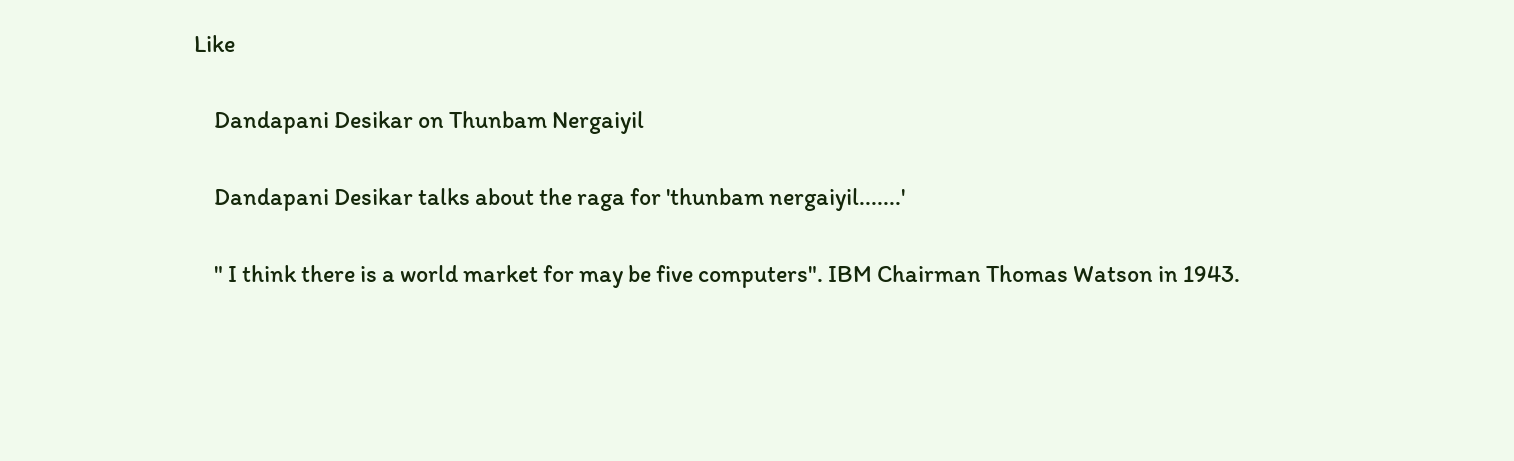Like

    Dandapani Desikar on Thunbam Nergaiyil

    Dandapani Desikar talks about the raga for 'thunbam nergaiyil.......'

    " I think there is a world market for may be five computers". IBM Chairman Thomas Watson in 1943.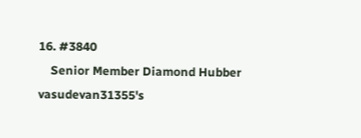16. #3840
    Senior Member Diamond Hubber vasudevan31355's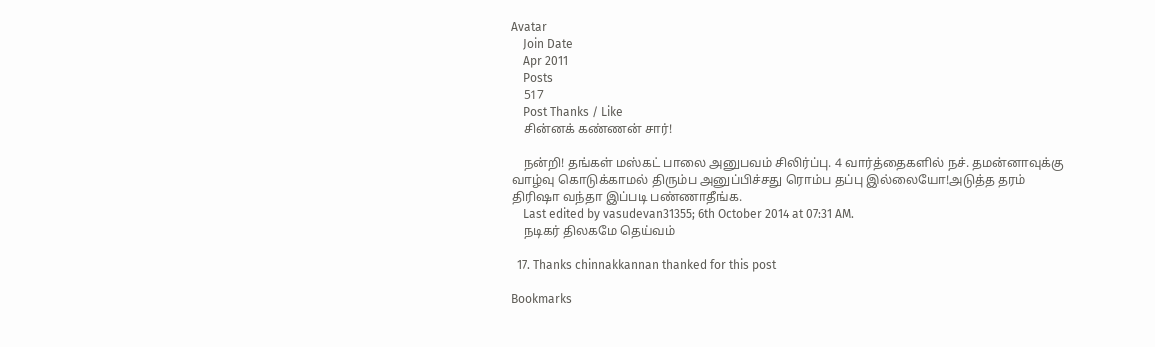Avatar
    Join Date
    Apr 2011
    Posts
    517
    Post Thanks / Like
    சின்னக் கண்ணன் சார்!

    நன்றி! தங்கள் மஸ்கட் பாலை அனுபவம் சிலிர்ப்பு. 4 வார்த்தைகளில் நச். தமன்னாவுக்கு வாழ்வு கொடுக்காமல் திரும்ப அனுப்பிச்சது ரொம்ப தப்பு இல்லையோ!அடுத்த தரம் திரிஷா வந்தா இப்படி பண்ணாதீங்க.
    Last edited by vasudevan31355; 6th October 2014 at 07:31 AM.
    நடிகர் திலகமே தெய்வம்

  17. Thanks chinnakkannan thanked for this post

Bookmarks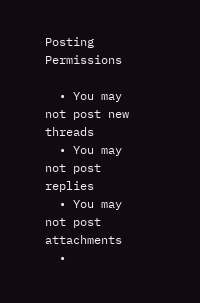Posting Permissions

  • You may not post new threads
  • You may not post replies
  • You may not post attachments
  •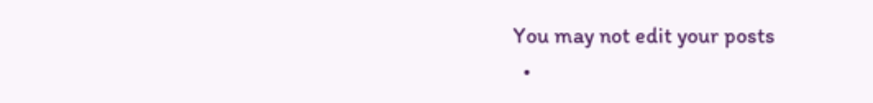You may not edit your posts
  •